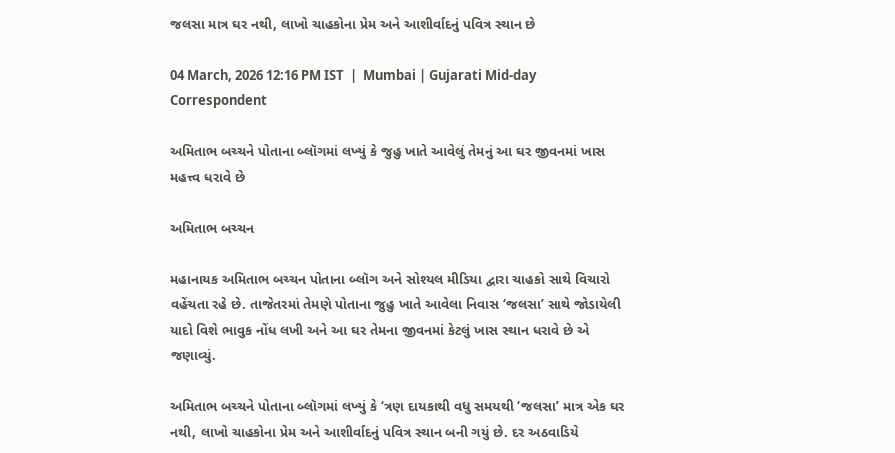જલસા માત્ર ઘર નથી, લાખો ચાહકોના પ્રેમ અને આશીર્વાદનું પવિત્ર સ્થાન છે

04 March, 2026 12:16 PM IST  |  Mumbai | Gujarati Mid-day Correspondent

અમિતાભ બચ્ચને પોતાના બ્લૉગમાં લખ્યું કે જુહુ ખાતે આવેલું તેમનું આ ઘર જીવનમાં ખાસ મહત્ત્વ ધરાવે છે

અમિતાભ બચ્ચન

મહાનાયક અમિતાભ બચ્ચન પોતાના બ્લૉગ અને સોશ્યલ મીડિયા દ્વારા ચાહકો સાથે વિચારો વહેંચતા રહે છે. તાજેતરમાં તેમણે પોતાના જુહુ ખાતે આવેલા નિવાસ ‘જલસા’ સાથે જોડાયેલી યાદો વિશે ભાવુક નોંધ લખી અને આ ઘર તેમના જીવનમાં કેટલું ખાસ સ્થાન ધરાવે છે એ જણાવ્યું.

અમિતાભ બચ્ચને પોતાના બ્લૉગમાં લખ્યું કે ‘ત્રણ દાયકાથી વધુ સમયથી ‘જલસા’ માત્ર એક ઘર નથી, લાખો ચાહકોના પ્રેમ અને આશીર્વાદનું પવિત્ર સ્થાન બની ગયું છે. દર અઠવાડિયે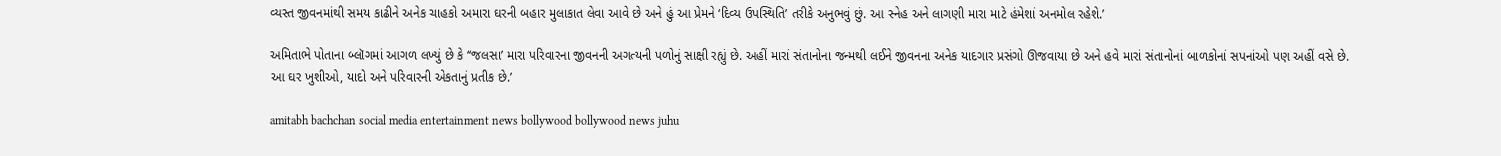વ્યસ્ત જીવનમાંથી સમય કાઢીને અનેક ચાહકો અમારા ઘરની બહાર મુલાકાત લેવા આવે છે અને હું આ પ્રેમને ‘દિવ્ય ઉપસ્થિતિ’ તરીકે અનુભવું છું. આ સ્નેહ અને લાગણી મારા માટે હંમેશાં અનમોલ રહેશે.’

અમિતાભે પોતાના બ્લૉગમાં આગળ લખ્યું છે કે ‘‘જલસા’ મારા પરિવારના જીવનની અગત્યની પળોનું સાક્ષી રહ્યું છે. અહીં મારાં સંતાનોના જન્મથી લઈને જીવનના અનેક યાદગાર પ્રસંગો ઊજવાયા છે અને હવે મારાં સંતાનોનાં બાળકોનાં સપનાંઓ પણ અહીં વસે છે. આ ઘર ખુશીઓ, યાદો અને પરિવારની એકતાનું પ્રતીક છે.’

amitabh bachchan social media entertainment news bollywood bollywood news juhu